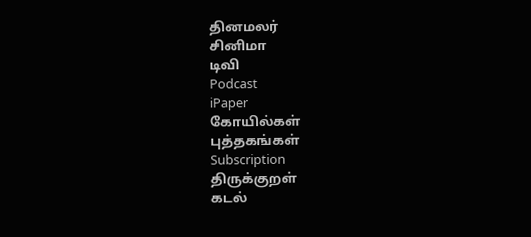தினமலர்
சினிமா
டிவி
Podcast
iPaper
கோயில்கள்
புத்தகங்கள்
Subscription
திருக்குறள்
கடல்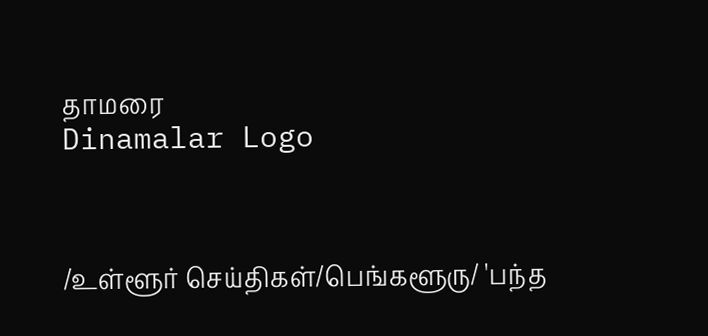தாமரை
Dinamalar Logo



/உள்ளூர் செய்திகள்/பெங்களூரு/ 'பந்த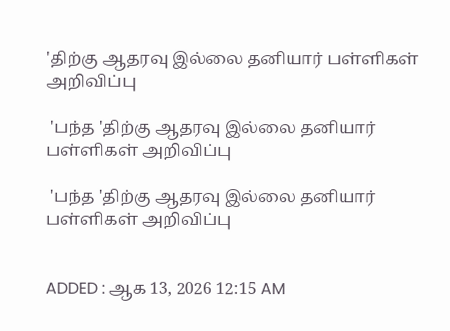'திற்கு ஆதரவு இல்லை தனியார் பள்ளிகள் அறிவிப்பு

 'பந்த 'திற்கு ஆதரவு இல்லை தனியார் பள்ளிகள் அறிவிப்பு

 'பந்த 'திற்கு ஆதரவு இல்லை தனியார் பள்ளிகள் அறிவிப்பு


ADDED : ஆக 13, 2026 12:15 AM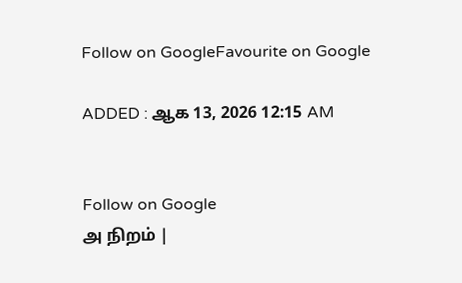Follow on GoogleFavourite on Google

ADDED : ஆக 13, 2026 12:15 AM


Follow on Google
அ நிறம் |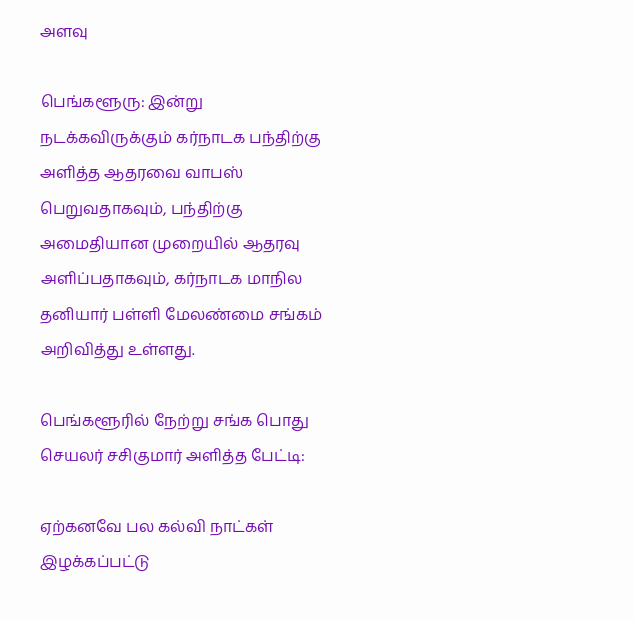அளவு

பெங்களூரு: இன்று நடக்கவிருக்கும் கர்நாடக பந்திற்கு அளித்த ஆதரவை வாபஸ் பெறுவதாகவும், பந்திற்கு அமைதியான முறையில் ஆதரவு அளிப்பதாகவும், கர்நாடக மாநில தனியார் பள்ளி மேலண்மை சங்கம் அறிவித்து உள்ளது.

பெங்களூரில் நேற்று சங்க பொது செயலர் சசிகுமார் அளித்த பேட்டி:

ஏற்கனவே பல கல்வி நாட்கள் இழக்கப்பட்டு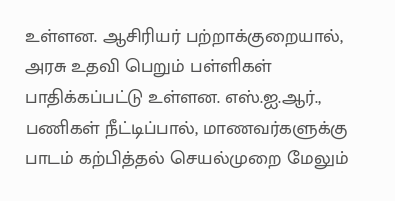உள்ளன. ஆசிரியர் பற்றாக்குறையால், அரசு உதவி பெறும் பள்ளிகள் பாதிக்கப்பட்டு உள்ளன. எஸ்.ஐ.ஆர்., பணிகள் நீட்டிப்பால், மாணவர்களுக்கு பாடம் கற்பித்தல் செயல்முறை மேலும்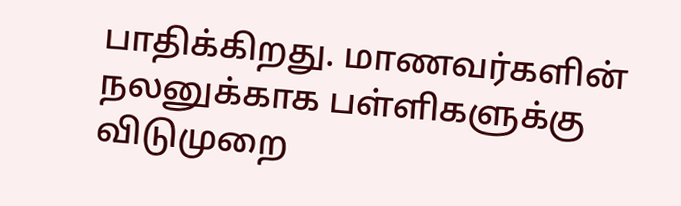பாதிக்கிறது. மாணவர்களின் நலனுக்காக பள்ளிகளுக்கு விடுமுறை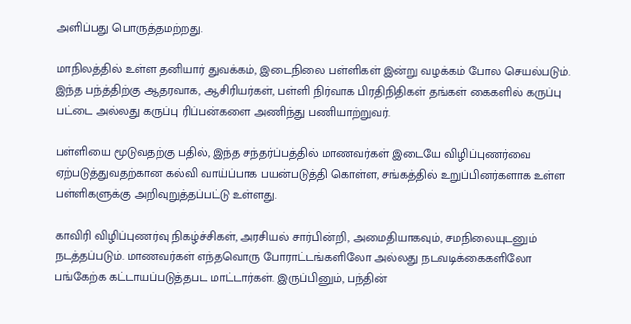அளிப்பது பொருத்தமற்றது.

மாநிலத்தில் உள்ள தனியார் துவக்கம், இடைநிலை பள்ளிகள் இன்று வழக்கம் போல செயல்படும். இந்த பந்த்திற்கு ஆதரவாக, ஆசிரியர்கள், பள்ளி நிர்வாக பிரதிநிதிகள் தங்கள் கைகளில் கருப்பு பட்டை அல்லது கருப்பு ரிப்பன்களை அணிந்து பணியாற்றுவர்.

பள்ளியை மூடுவதற்கு பதில், இந்த சந்தர்ப்பத்தில் மாணவர்கள் இடையே விழிப்புணர்வை ஏற்படுத்துவதற்கான கல்வி வாய்ப்பாக பயன்படுத்தி கொள்ள, சங்கத்தில் உறுப்பினர்களாக உள்ள பள்ளிகளுக்கு அறிவுறுத்தப்பட்டு உள்ளது.

காவிரி விழிப்புணர்வு நிகழ்ச்சிகள், அரசியல் சார்பின்றி, அமைதியாகவும், சமநிலையுடனும் நடத்தப்படும். மாணவர்கள் எந்தவொரு போராட்டங்களிலோ அல்லது நடவடிக்கைகளிலோ பங்கேற்க கட்டாயப்படுத்தபட மாட்டார்கள். இருப்பினும், பந்தின்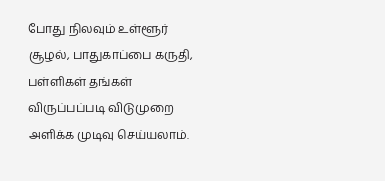போது நிலவும் உள்ளூர் சூழல், பாதுகாப்பை கருதி, பள்ளிகள் தங்கள் விருப்பப்படி விடுமுறை அளிக்க முடிவு செய்யலாம்.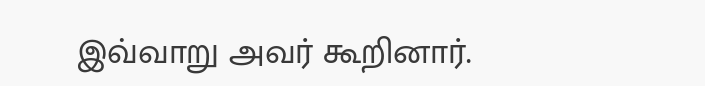இவ்வாறு அவர் கூறினார்.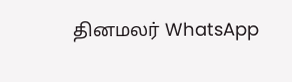தினமலர் WhatsApp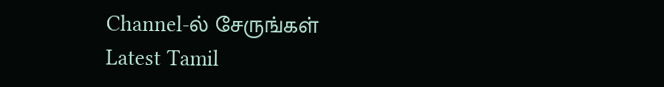Channel-ல் சேருங்கள்
Latest Tamil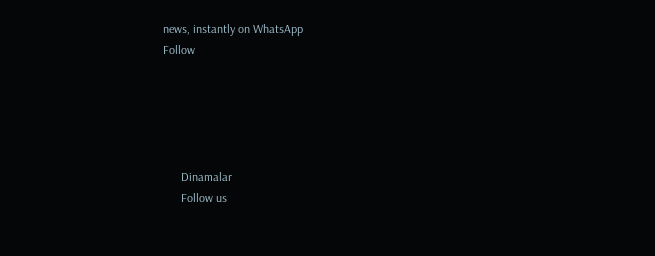news, instantly on WhatsApp
Follow





      Dinamalar
      Follow us